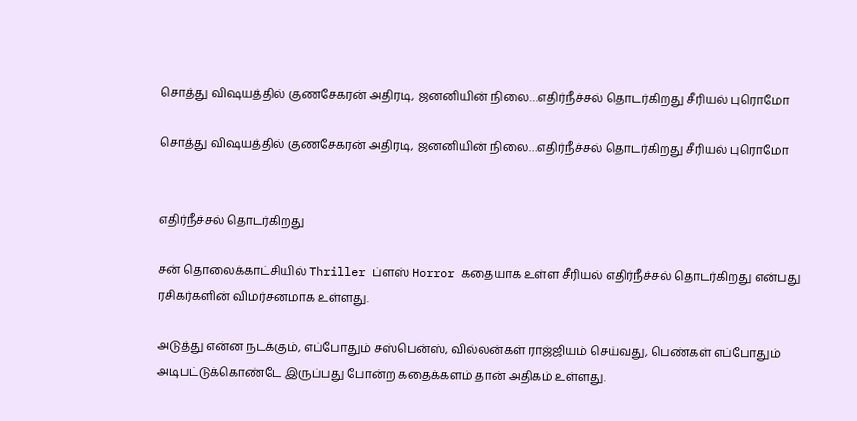சொத்து விஷயத்தில் குணசேகரன் அதிரடி, ஜனனியின் நிலை…எதிர்நீச்சல் தொடர்கிறது சீரியல் புரொமோ

சொத்து விஷயத்தில் குணசேகரன் அதிரடி, ஜனனியின் நிலை…எதிர்நீச்சல் தொடர்கிறது சீரியல் புரொமோ


எதிர்நீச்சல் தொடர்கிறது

சன் தொலைக்காட்சியில் Thriller ப்ளஸ் Horror கதையாக உள்ள சீரியல் எதிர்நீச்சல் தொடர்கிறது என்பது ரசிகர்களின் விமர்சனமாக உள்ளது.

அடுத்து என்ன நடக்கும், எப்போதும் சஸ்பென்ஸ், வில்லன்கள் ராஜ்ஜியம் செய்வது, பெண்கள் எப்போதும் அடிபட்டுக்கொண்டே இருப்பது போன்ற கதைக்களம் தான் அதிகம் உள்ளது.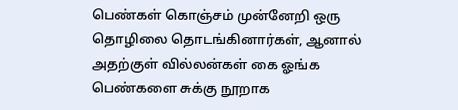பெண்கள் கொஞ்சம் முன்னேறி ஒரு தொழிலை தொடங்கினார்கள், ஆனால் அதற்குள் வில்லன்கள் கை ஓங்க பெண்களை சுக்கு நூறாக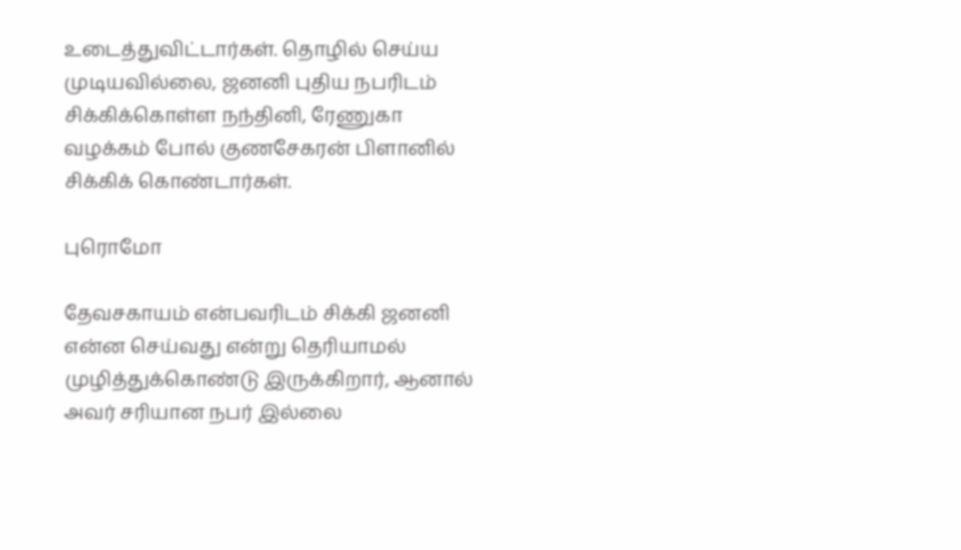உடைத்துவிட்டார்கள். தொழில் செய்ய முடியவில்லை, ஜனனி புதிய நபரிடம் சிக்கிக்கொள்ள நந்தினி, ரேணுகா வழக்கம் போல் குணசேகரன் பிளானில் சிக்கிக் கொண்டார்கள்.

புரொமோ

தேவசகாயம் என்பவரிடம் சிக்கி ஜனனி என்ன செய்வது என்று தெரியாமல் முழித்துக்கொண்டு இருக்கிறார், ஆனால் அவர் சரியான நபர் இல்லை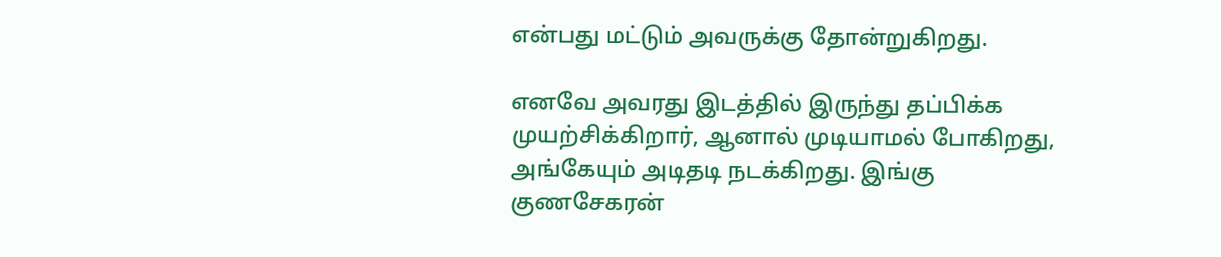என்பது மட்டும் அவருக்கு தோன்றுகிறது.

எனவே அவரது இடத்தில் இருந்து தப்பிக்க முயற்சிக்கிறார், ஆனால் முடியாமல் போகிறது, அங்கேயும் அடிதடி நடக்கிறது. இங்கு குணசேகரன்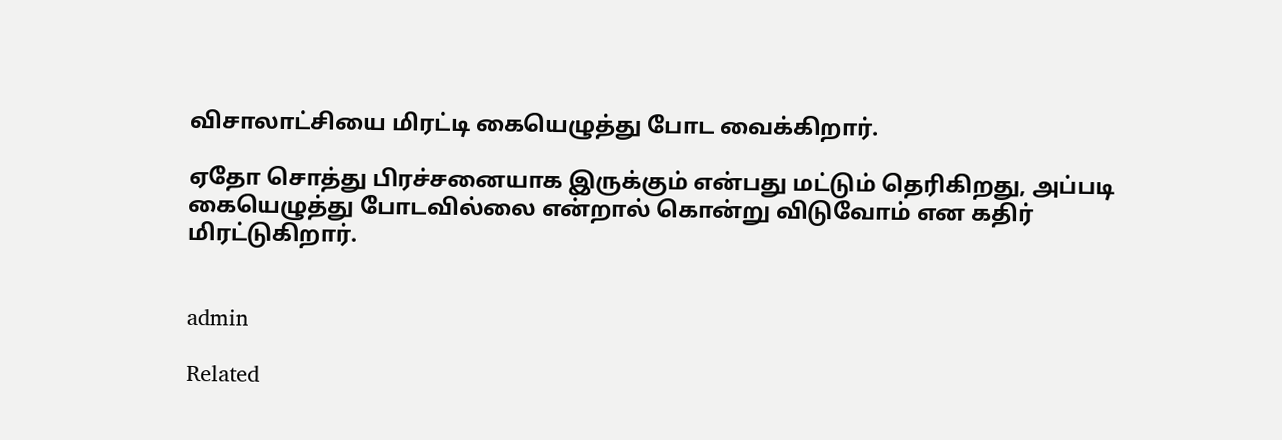விசாலாட்சியை மிரட்டி கையெழுத்து போட வைக்கிறார்.

ஏதோ சொத்து பிரச்சனையாக இருக்கும் என்பது மட்டும் தெரிகிறது, அப்படி கையெழுத்து போடவில்லை என்றால் கொன்று விடுவோம் என கதிர் மிரட்டுகிறார்.


admin

Related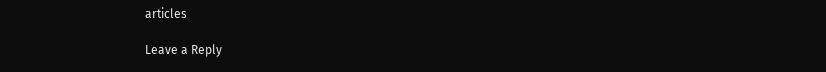articles

Leave a Reply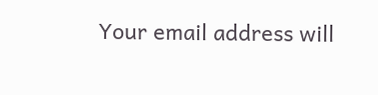Your email address will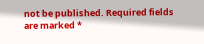not be published. Required fields are marked *